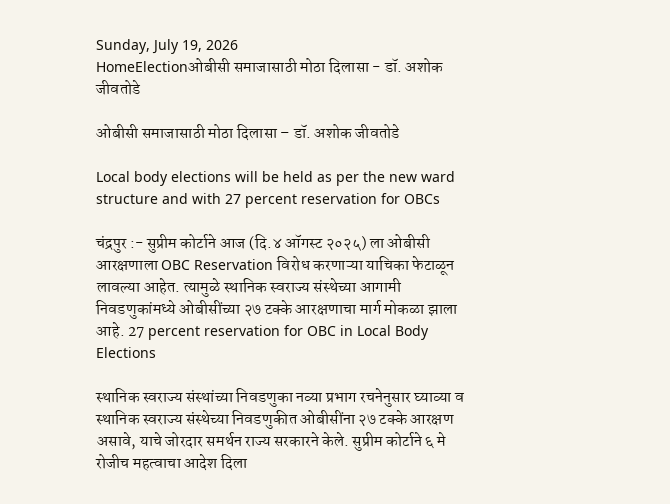Sunday, July 19, 2026
HomeElectionओबीसी समाजासाठी मोठा दिलासा - डॉ. अशोक जीवतोडे

ओबीसी समाजासाठी मोठा दिलासा – डॉ. अशोक जीवतोडे

Local body elections will be held as per the new ward structure and with 27 percent reservation for OBCs

चंद्रपुर :- सुप्रीम कोर्टाने आज (दि.४ ऑगस्ट २०२५) ला ओबीसी आरक्षणाला OBC Reservation विरोध करणाऱ्या याचिका फेटाळून लावल्या आहेत. त्यामुळे स्थानिक स्वराज्य संस्थेच्या आगामी निवडणुकांमध्ये ओबीसींच्या २७ टक्के आरक्षणाचा मार्ग मोकळा झाला आहे. 27 percent reservation for OBC in Local Body Elections

स्थानिक स्वराज्य संस्थांच्या निवडणुका नव्या प्रभाग रचनेनुसार घ्याव्या व स्थानिक स्वराज्य संस्थेच्या निवडणुकीत ओबीसींना २७ टक्के आरक्षण असावे, याचे जोरदार समर्थन राज्य सरकारने केले. सुप्रीम कोर्टाने ६ मे रोजीच महत्वाचा आदेश दिला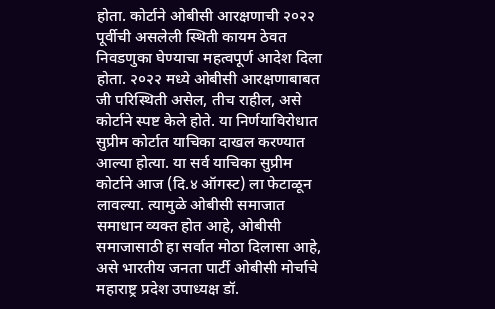होता. कोर्टाने ओबीसी आरक्षणाची २०२२ पूर्वीची असलेली स्थिती कायम ठेवत निवडणुका घेण्याचा महत्वपूर्ण आदेश दिला होता. २०२२ मध्ये ओबीसी आरक्षणाबाबत जी परिस्थिती असेल, तीच राहील, असे कोर्टाने स्पष्ट केले होते. या निर्णयाविरोधात सुप्रीम कोर्टात याचिका दाखल करण्यात आल्या होत्या. या सर्व याचिका सुप्रीम कोर्टाने आज (दि.४ ऑगस्ट) ला फेटाळून लावल्या. त्यामुळे ओबीसी समाजात समाधान व्यक्त होत आहे, ओबीसी समाजासाठी हा सर्वात मोठा दिलासा आहे, असे भारतीय जनता पार्टी ओबीसी मोर्चाचे महाराष्ट्र प्रदेश उपाध्यक्ष डॉ.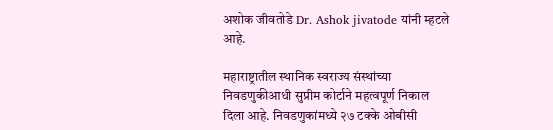अशोक जीवतोडे Dr. Ashok jivatode यांनी म्हटले आहे.

महाराष्ट्रातील स्थानिक स्वराज्य संस्थांच्या निवडणुकीआधी सुप्रीम कोर्टाने महत्वपूर्ण निकाल दिला आहे. निवडणुकांमध्ये २७ टक्के ओबीसी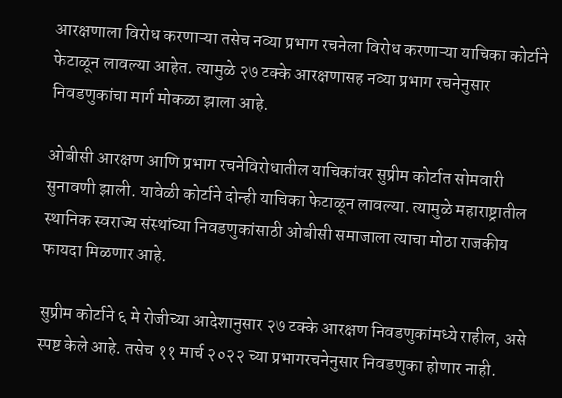आरक्षणाला विरोध करणाऱ्या तसेच नव्या प्रभाग रचनेला विरोध करणाऱ्या याचिका कोर्टाने फेटाळून लावल्या आहेत. त्यामुळे २७ टक्के आरक्षणासह नव्या प्रभाग रचनेनुसार निवडणुकांचा मार्ग मोकळा झाला आहे.

ओबीसी आरक्षण आणि प्रभाग रचनेविरोधातील याचिकांवर सुप्रीम कोर्टात सोमवारी सुनावणी झाली. यावेळी कोर्टाने दोन्ही याचिका फेटाळून लावल्या. त्यामुळे महाराष्ट्रातील स्थानिक स्वराज्य संस्थांच्या निवडणुकांसाठी ओबीसी समाजाला त्याचा मोठा राजकीय फायदा मिळणार आहे.

सुप्रीम कोर्टाने ६ मे रोजीच्या आदेशानुसार २७ टक्के आरक्षण निवडणुकांमध्ये राहील, असे स्पष्ट केले आहे. तसेच ११ मार्च २०२२ च्या प्रभागरचनेनुसार निवडणुका होणार नाही.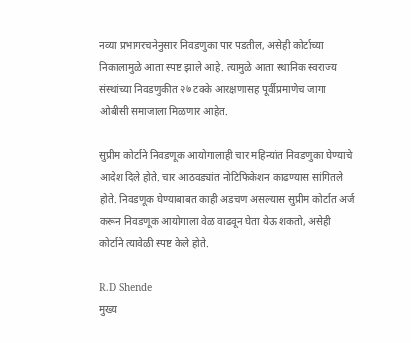नव्या प्रभागरचनेनुसार निवडणुका पार पडतील, असेही कोर्टाच्या निकालामुळे आता स्पष्ट झाले आहे. त्यामुळे आता स्थानिक स्वराज्य संस्थांच्या निवडणुकीत २७ टक्के आरक्षणासह पूर्वीप्रमाणेच जागा ओबीसी समाजाला मिळणार आहेत.

सुप्रीम कोर्टाने निवडणूक आयोगालाही चार महिन्यांत निवडणुका घेण्याचे आदेश दिले होते. चार आठवड्यांत नोटिफिकेशन काढण्यास सांगितले होते. निवडणूक घेण्याबाबत काही अडचण असल्यास सुप्रीम कोर्टात अर्ज करून निवडणूक आयोगाला वेळ वाढवून घेता येऊ शकतो, असेही कोर्टाने त्यावेळी स्पष्ट केले होते.

R.D Shende
मुख्य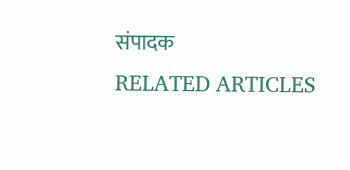संपादक
RELATED ARTICLES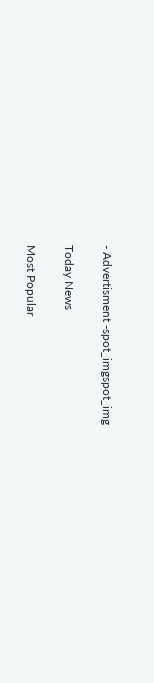- Advertisment -spot_imgspot_img

Today News

Most Popular